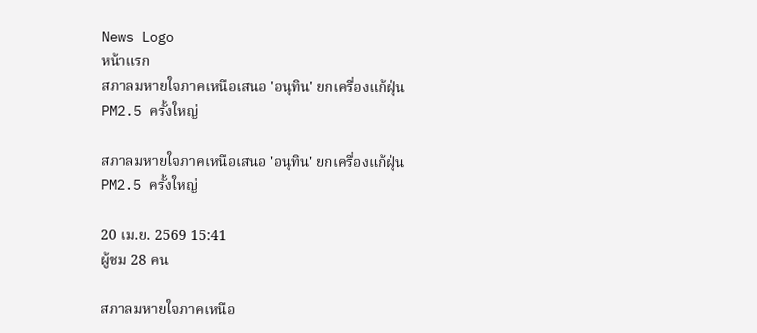News Logo
หน้าแรก
สภาลมหายใจภาคเหนือเสนอ 'อนุทิน' ยกเครื่องแก้ฝุ่น PM2.5 ครั้งใหญ่

สภาลมหายใจภาคเหนือเสนอ 'อนุทิน' ยกเครื่องแก้ฝุ่น PM2.5 ครั้งใหญ่

20 เม.ย. 2569 15:41
ผู้ชม 28 คน

สภาลมหายใจภาคเหนือ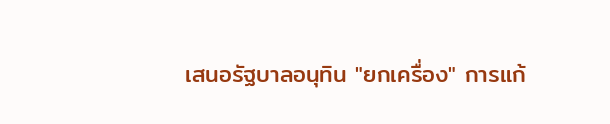เสนอรัฐบาลอนุทิน "ยกเครื่อง" การแก้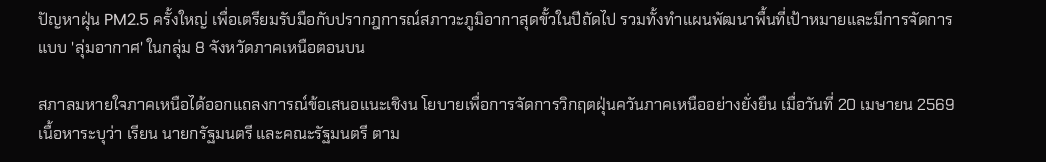ปัญหาฝุ่น PM2.5 ครั้งใหญ่ เพื่อเตรียมรับมือกับปรากฎการณ์สภาวะภูมิอากาสุดขั้วในปีถัดไป รวมทั้งทำแผนพัฒนาพื้นที่เป้าหมายและมีการจัดการแบบ 'ลุ่มอากาศ' ในกลุ่ม 8 จังหวัดภาคเหนือตอนบน

สภาลมหายใจภาคเหนือได้ออกแถลงการณ์ข้อเสนอแนะเชิงน โยบายเพื่อการจัดการวิกฤตฝุ่นควันภาคเหนืออย่างยั่งยืน เมื่อวันที่ 20 เมษายน 2569 เนื้อหาระบุว่า เรียน นายกรัฐมนตรี และคณะรัฐมนตรี ตาม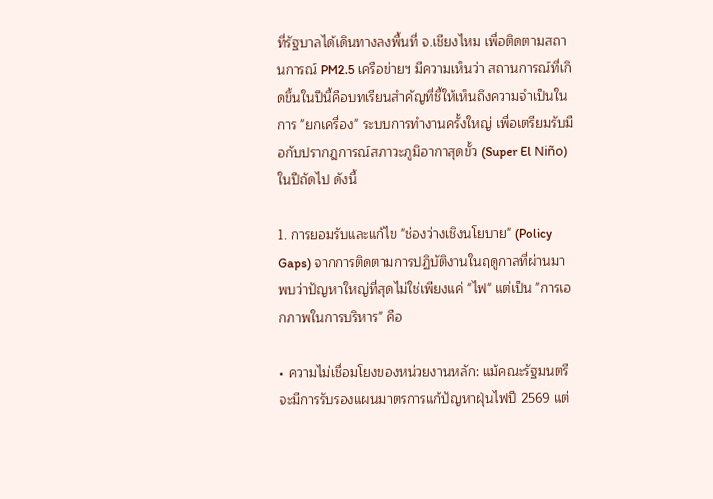ที่รัฐบาลได้เดินทางลงพื้นที่ จ.เชียงไหม เพื่อติดตามสถานการณ์ PM2.5 เครือข่ายฯ มีความเห็นว่า สถานการณ์ที่เกิดขึ้นในปีนี้คือบทเรียนสำคัญที่ชี้ให้เห็นถึงความจำเป็นในการ "ยกเครื่อง" ระบบการทำงานครั้งใหญ่ เพื่อเตรียมรับมือกับปรากฎการณ์สภาวะภูมิอากาสุดขั้ว (Super El Niño) ในปีถัดไป ดังนี้

1. การยอมรับและแก้ไข "ช่องว่างเชิงนโยบาย" (Policy Gaps) จากการติดตามการปฏิบัติงานในฤดูกาลที่ผ่านมา พบว่าปัญหาใหญ่ที่สุดไม่ใช่เพียงแค่ "ไฟ" แต่เป็น "การเอกภาพในการบริหาร" คือ

• ความไม่เชื่อมโยงของหน่วยงานหลัก: แม้คณะรัฐมนตรีจะมีการรับรองแผนมาตรการแก้ปัญหาฝุ่นไฟปี 2569 แต่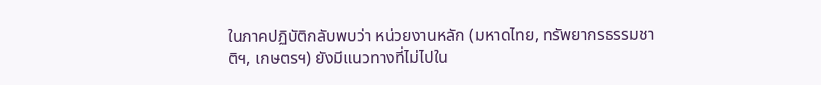ในภาคปฏิบัติกลับพบว่า หน่วยงานหลัก (มหาดไทย, ทรัพยากรธรรมชาติฯ, เกษตรฯ) ยังมีแนวทางที่ไม่ไปใน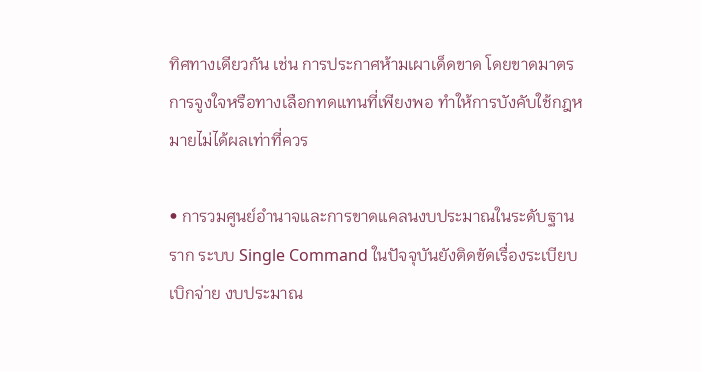ทิศทางเดียวกัน เช่น การประกาศห้ามเผาเด็ดขาด โดยขาดมาตรการจูงใจหรือทางเลือกทดแทนที่เพียงพอ ทำให้การบังคับใช้กฎหมายไม่ได้ผลเท่าที่ควร

• การวมศูนย์อำนาจและการขาดแคลนงบประมาณในระดับฐานราก ระบบ Single Command ในปัจจุบันยังติดขัดเรื่องระเบียบเบิกจ่าย งบประมาณ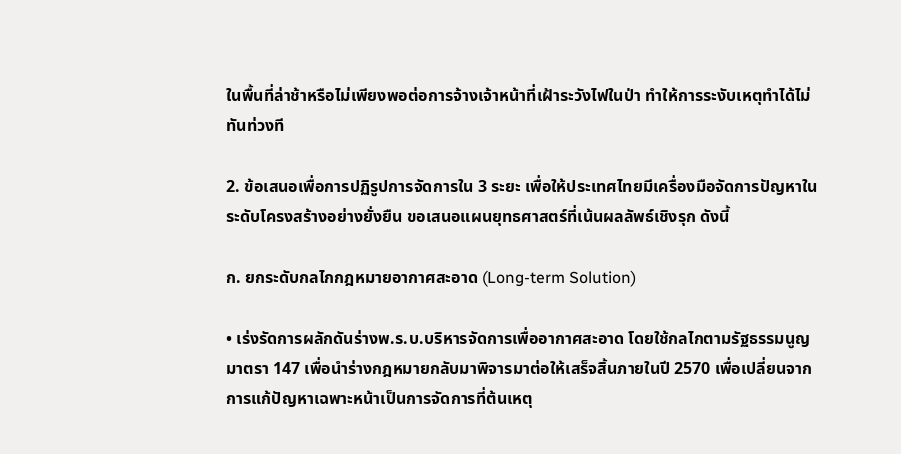ในพื้นที่ล่าช้าหรือไม่เพียงพอต่อการจ้างเจ้าหน้าที่เฝ้าระวังไฟในป่า ทำให้การระงับเหตุทำได้ไม่ทันท่วงที

2. ข้อเสนอเพื่อการปฏิรูปการจัดการใน 3 ระยะ เพื่อให้ประเทศไทยมีเครื่องมือจัดการปัญหาในระดับโครงสร้างอย่างยั่งยืน ขอเสนอแผนยุทธศาสตร์ที่เน้นผลลัพธ์เชิงรุก ดังนี้

ก. ยกระดับกลไกกฎหมายอากาศสะอาด (Long-term Solution)

• เร่งรัดการผลักดันร่างพ.ร.บ.บริหารจัดการเพื่ออากาศสะอาด โดยใช้กลไกตามรัฐธรรมนูญ มาตรา 147 เพื่อนำร่างกฎหมายกลับมาพิจารมาต่อให้เสร็จสิ้นภายในปี 2570 เพื่อเปลี่ยนจากการแก้ปัญหาเฉพาะหน้าเป็นการจัดการที่ต้นเหตุ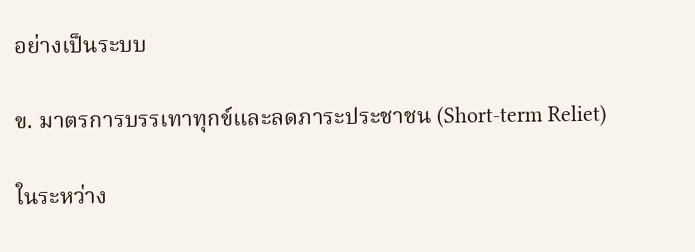อย่างเป็นระบบ

ข. มาตรการบรรเทาทุกข์และลดภาระประชาชน (Short-term Reliet)

ในระหว่าง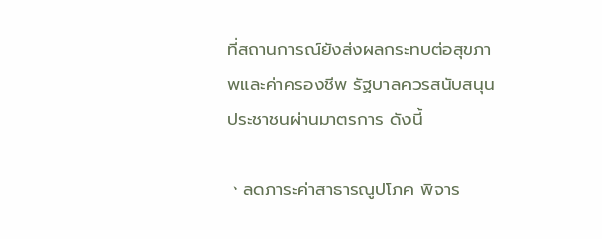ที่สถานการณ์ยังส่งผลกระทบต่อสุขภาพและค่าครองชีพ รัฐบาลควรสนับสนุนประชาชนผ่านมาตรการ ดังนี้

ㆍลดภาระค่าสาธารณูปโภค พิจาร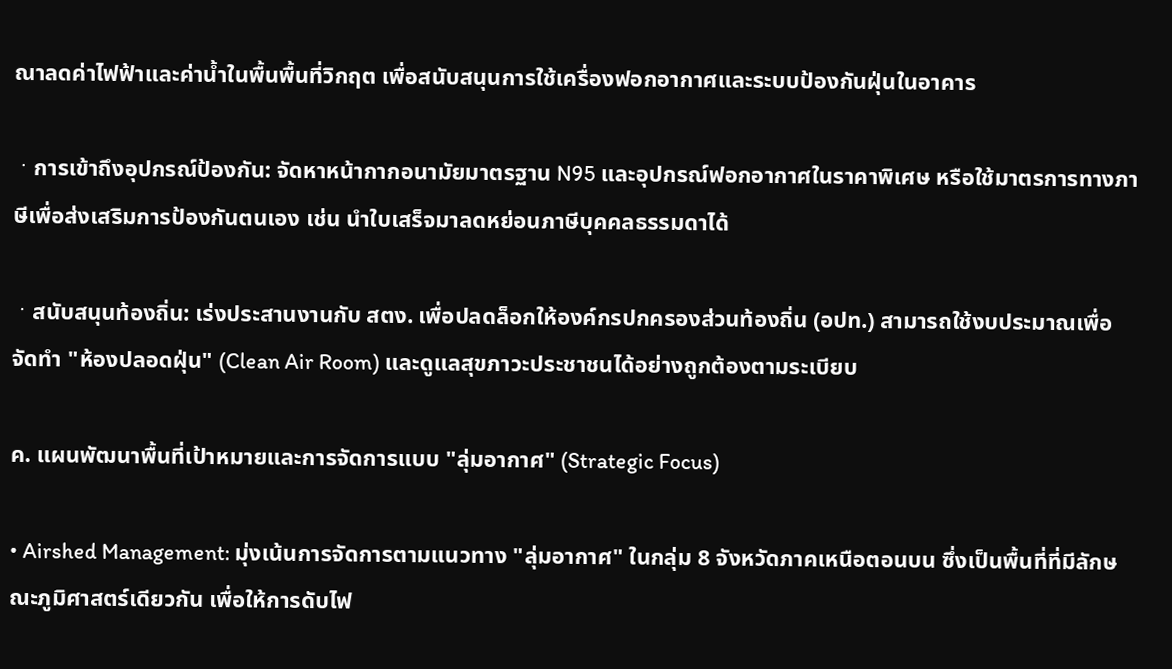ณาลดค่าไฟฟ้าและค่าน้ำในพื้นพื้นที่วิกฤต เพื่อสนับสนุนการใช้เครื่องฟอกอากาศและระบบป้องกันฝุ่นในอาคาร

ㆍการเข้าถึงอุปกรณ์ป้องกัน: จัดหาหน้ากากอนามัยมาตรฐาน N95 และอุปกรณ์ฟอกอากาศในราคาพิเศษ หรือใช้มาตรการทางภาษีเพื่อส่งเสริมการป้องกันตนเอง เช่น นำใบเสร็จมาลดหย่อนภาษีบุคคลธรรมดาได้

ㆍสนับสนุนท้องถิ่น: เร่งประสานงานกับ สตง. เพื่อปลดล็อกให้องค์กรปกครองส่วนท้องถิ่น (อปท.) สามารถใช้งบประมาณเพื่อจัดทำ "ห้องปลอดฝุ่น" (Clean Air Room) และดูแลสุขภาวะประชาชนได้อย่างถูกต้องตามระเบียบ

ค. แผนพัฒนาพื้นที่เป้าหมายและการจัดการแบบ "ลุ่มอากาศ" (Strategic Focus)

• Airshed Management: มุ่งเน้นการจัดการตามแนวทาง "ลุ่มอากาศ" ในกลุ่ม 8 จังหวัดภาคเหนือตอนบน ซึ่งเป็นพื้นที่ที่มีลักษณะภูมิศาสตร์เดียวกัน เพื่อให้การดับไฟ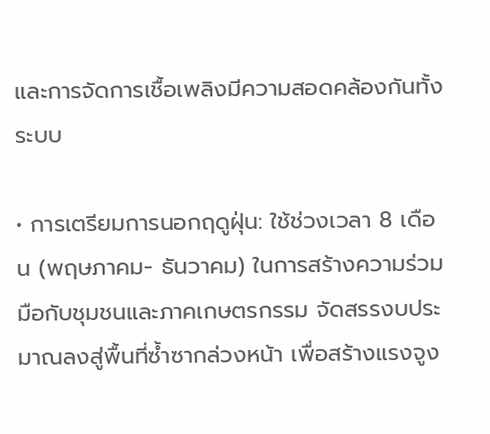และการจัดการเชื้อเพลิงมีความสอดคล้องกันทั้งระบบ

• การเตรียมการนอกฤดูฝุ่น: ใช้ช่วงเวลา 8 เดือน (พฤษภาคม- ธันวาคม) ในการสร้างความร่วมมือกับชุมชนและภาคเกษตรกรรม จัดสรรงบประมาณลงสู่พื้นที่ซํ้าซากล่วงหน้า เพื่อสร้างแรงจูง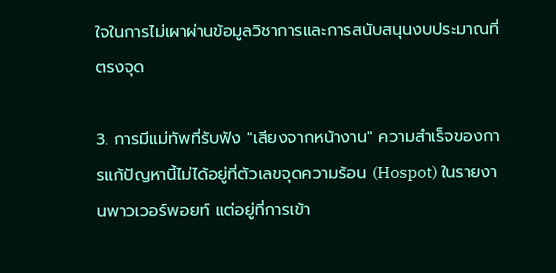ใจในการไม่เผาผ่านข้อมูลวิชาการและการสนับสนุนงบประมาณที่ตรงจุด

3. การมีแม่ทัพที่รับฟัง "เสียงจากหน้างาน" ความสำเร็จของการแก้ปัญหานี้ไม่ได้อยู่ที่ตัวเลขจุดความร้อน (Hospot) ในรายงานพาวเวอร์พอยท์ แต่อยู่ที่การเข้า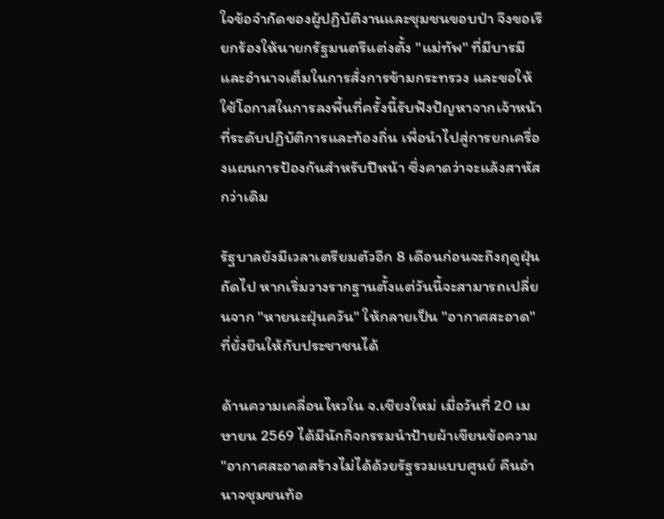ใจข้อจำกัดของผู้ปฏิบัติงานและชุมชนขอบป่า จึงขอเรียกร้องให้นายกรัฐมนตรีแต่งตั้ง "แม่ทัพ" ที่มีบารมีและอำนาจเต็มในการสั่งการข้ามกระทรวง และขอให้ใช้โอกาสในการลงพื้นที่ครั้งนี้รับฟังปัญหาจากเจ้าหน้าที่ระดับปฏิบัติการและท้องถิ่น เพื่อนำไปสู่การยกเครื่องแผนการป้องกันสำหรับปีหน้า ซึ่งคาดว่าจะแล้งสาหัสกว่าเดิม

รัฐบาลยังมีเวลาเตรียมตัวอีก 8 เดือนก่อนจะถึงฤดูฝุ่นถัดไป หากเริ่มวางรากฐานตั้งแต่วันนี้จะสามารถเปลี่ยนจาก "หายนะฝุ่นควัน" ให้กลายเป็น "อากาศสะอาด" ที่ยั่งยืนให้กับประชาชนได้

ด้านความเคลื่อนไหวใน จ.เชียงใหม่ เมื่อวันที่ 20 เมษายน 2569 ได้มีนักกิจกรรมนำป้ายผ้าเขียนข้อความ "อากาศสะอาดสร้างไม่ได้ด้วยรัฐรวมแบบศูนย์ คืนอำนาจชุมชนท้อ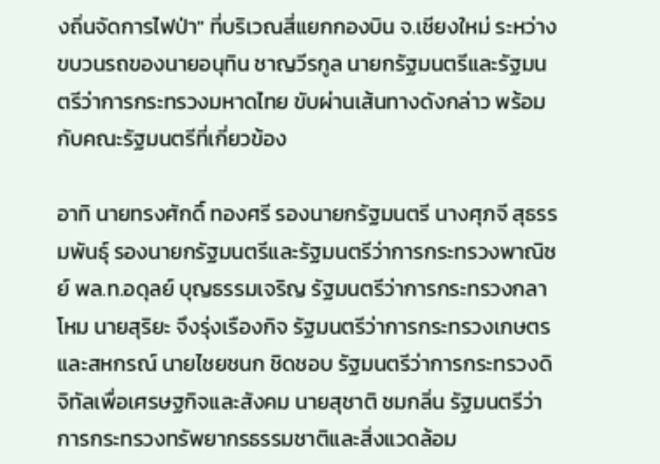งถิ่นจัดการไฟป่า" ที่บริเวณสี่แยกกองบิน จ.เชียงใหม่ ระหว่างขบวนรถของนายอนุทิน ชาญวีรกูล นายกรัฐมนตรีและรัฐมนตรีว่าการกระทรวงมหาดไทย ขับผ่านเส้นทางดังกล่าว พร้อมกับคณะรัฐมนตรีที่เกี่ยวข้อง

อาทิ นายทรงศักดิ์ ทองศรี รองนายกรัฐมนตรี นางศุภจี สุธรรมพันธุ์ รองนายกรัฐมนตรีและรัฐมนตรีว่าการกระทรวงพาณิชย์ พล.ท.อดุลย์ บุญธรรมเจริญ รัฐมนตรีว่าการกระทรวงกลาโหม นายสุริยะ จึงรุ่งเรืองกิจ รัฐมนตรีว่าการกระทรวงเกษตรและสหกรณ์ นายไชยชนก ชิดชอบ รัฐมนตรีว่าการกระทรวงดิจิทัลเพื่อเศรษฐกิจและสังคม นายสุชาติ ชมกลิ่น รัฐมนตรีว่าการกระทรวงทรัพยากรธรรมชาติและสิ่งแวดล้อม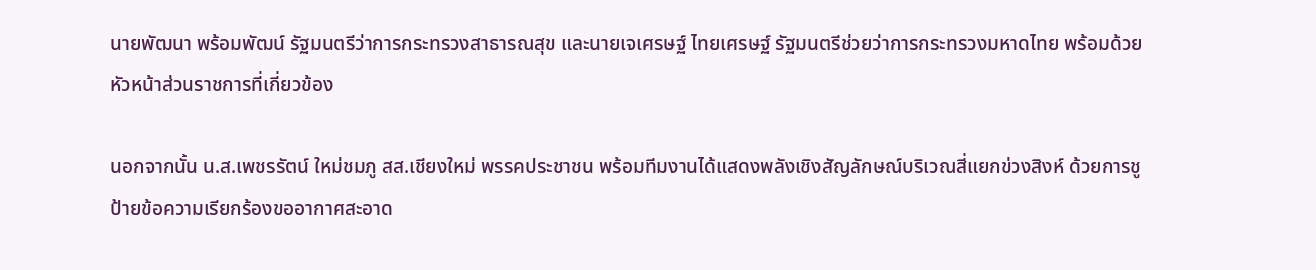นายพัฒนา พร้อมพัฒน์ รัฐมนตรีว่าการกระทรวงสาธารณสุข และนายเจเศรษฐ์ ไทยเศรษฐ์ รัฐมนตรีช่วยว่าการกระทรวงมหาดไทย พร้อมด้วยหัวหน้าส่วนราชการที่เกี่ยวข้อง

นอกจากนั้น น.ส.เพชรรัตน์ ใหม่ชมภู สส.เชียงใหม่ พรรคประชาชน พร้อมทีมงานได้แสดงพลังเชิงสัญลักษณ์บริเวณสี่แยกข่วงสิงห์ ด้วยการชูป้ายข้อความเรียกร้องขออากาศสะอาด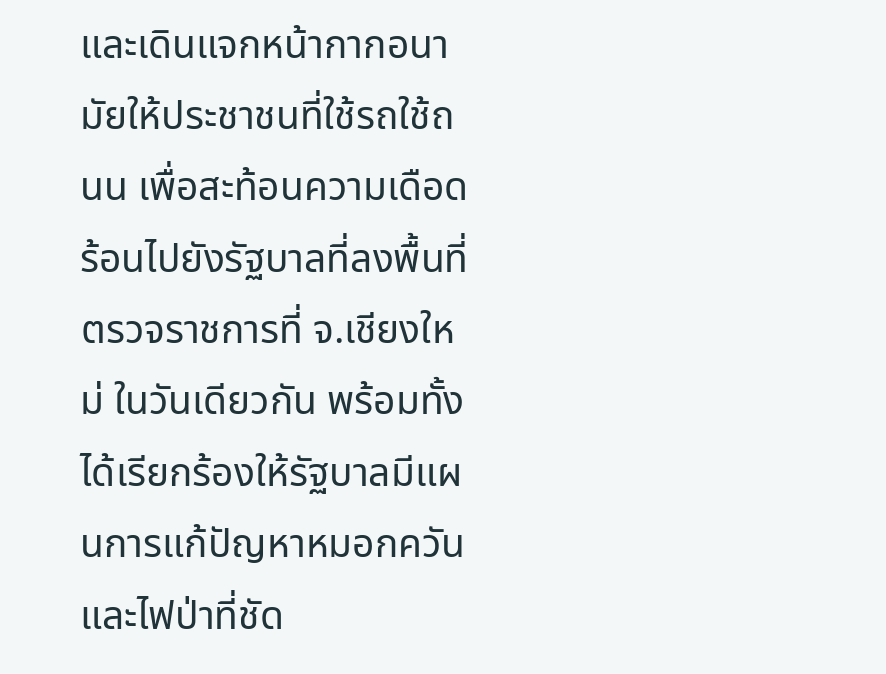และเดินแจกหน้ากากอนามัยให้ประชาชนที่ใช้รถใช้ถนน เพื่อสะท้อนความเดือดร้อนไปยังรัฐบาลที่ลงพื้นที่ตรวจราชการที่ จ.เชียงใหม่ ในวันเดียวกัน พร้อมทั้งได้เรียกร้องให้รัฐบาลมีแผนการแก้ปัญหาหมอกควันและไฟป่าที่ชัด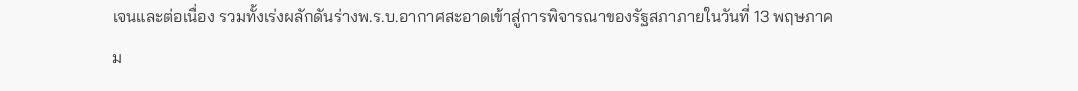เจนและต่อเนื่อง รวมทั้งเร่งผลักดันร่างพ.ร.บ.อากาศสะอาดเข้าสู่การพิจารณาของรัฐสภาภายในวันที่ 13 พฤษภาคม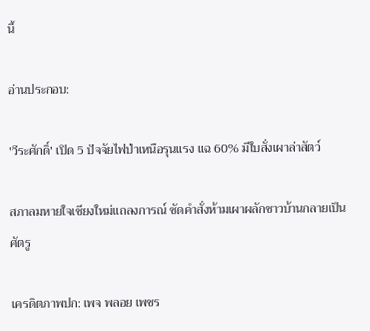นี้

อ่านประกอบ:

'วีระศักดิ์' เปิด 5 ปัจจัยไฟป่าเหนือรุนแรง แฉ 60% มีใบสั่งเผาล่าสัตว์

สภาลมหายใจเชียงใหม่แถลงการณ์ ซัดคำสั่งห้ามเผาผลักชาวบ้านกลายเป็นศัตรู

เครดิตภาพปก: เพจ พลอย เพชร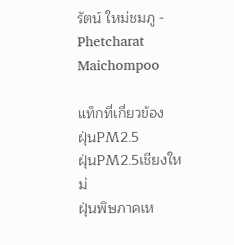รัตน์ ใหม่ชมภู - Phetcharat Maichompoo

แท็กที่เกี่ยวข้อง
ฝุ่นPM2.5
ฝุ่นPM2.5เชียงใหม่
ฝุ่นพิษภาคเห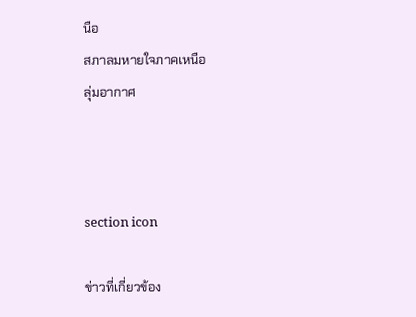นือ
สภาลมหายใจภาคเหนือ
ลุ่มอากาศ



section icon

ข่าวที่เกี่ยวข้อง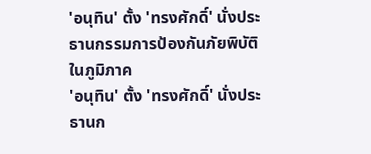'อนุทิน' ตั้ง 'ทรงศักดิ์' นั่งประธานกรรมการป้องกันภัยพิบัติในภูมิภาค
'อนุทิน' ตั้ง 'ทรงศักดิ์' นั่งประธานก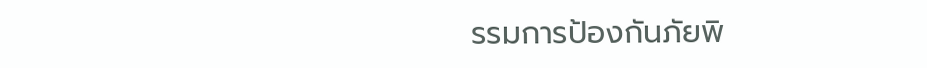รรมการป้องกันภัยพิ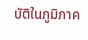บัติในภูมิภาค